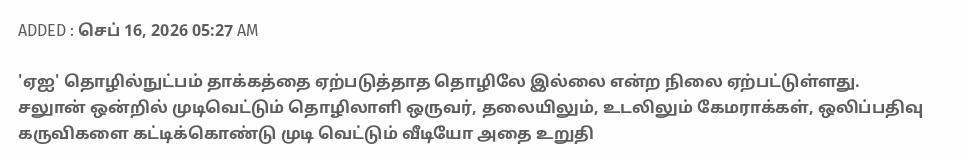ADDED : செப் 16, 2026 05:27 AM

'ஏஐ' தொழில்நுட்பம் தாக்கத்தை ஏற்படுத்தாத தொழிலே இல்லை என்ற நிலை ஏற்பட்டுள்ளது. சலுான் ஒன்றில் முடிவெட்டும் தொழிலாளி ஒருவர், தலையிலும், உடலிலும் கேமராக்கள், ஒலிப்பதிவு கருவிகளை கட்டிக்கொண்டு முடி வெட்டும் வீடியோ அதை உறுதி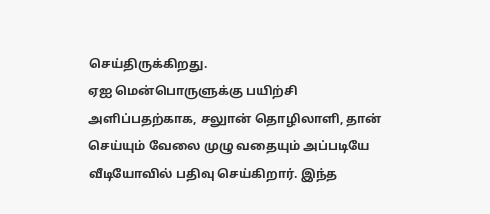செய்திருக்கிறது.
ஏஐ மென்பொருளுக்கு பயிற்சி அளிப்பதற்காக, சலுான் தொழிலாளி, தான் செய்யும் வேலை முழு வதையும் அப்படியே வீடியோவில் பதிவு செய்கிறார். இந்த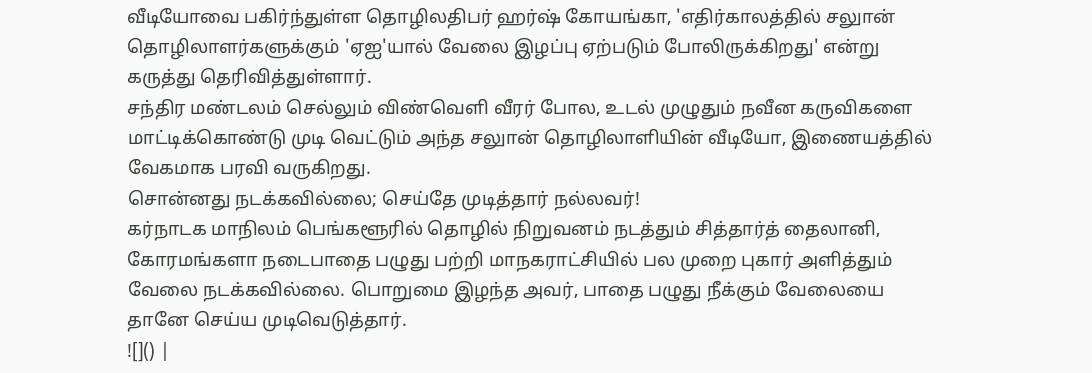வீடியோவை பகிர்ந்துள்ள தொழிலதிபர் ஹர்ஷ் கோயங்கா, 'எதிர்காலத்தில் சலுான் தொழிலாளர்களுக்கும் 'ஏஐ'யால் வேலை இழப்பு ஏற்படும் போலிருக்கிறது' என்று கருத்து தெரிவித்துள்ளார்.
சந்திர மண்டலம் செல்லும் விண்வெளி வீரர் போல, உடல் முழுதும் நவீன கருவிகளை மாட்டிக்கொண்டு முடி வெட்டும் அந்த சலுான் தொழிலாளியின் வீடியோ, இணையத்தில் வேகமாக பரவி வருகிறது.
சொன்னது நடக்கவில்லை; செய்தே முடித்தார் நல்லவர்!
கர்நாடக மாநிலம் பெங்களூரில் தொழில் நிறுவனம் நடத்தும் சித்தார்த் தைலானி, கோரமங்களா நடைபாதை பழுது பற்றி மாநகராட்சியில் பல முறை புகார் அளித்தும் வேலை நடக்கவில்லை. பொறுமை இழந்த அவர், பாதை பழுது நீக்கும் வேலையை தானே செய்ய முடிவெடுத்தார்.
![]() |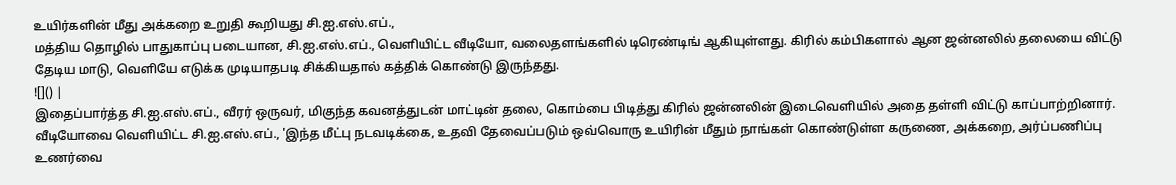உயிர்களின் மீது அக்கறை உறுதி கூறியது சி.ஐ.எஸ்.எப்.,
மத்திய தொழில் பாதுகாப்பு படையான, சி.ஐ.எஸ்.எப்., வெளியிட்ட வீடியோ, வலைதளங்களில் டிரெண்டிங் ஆகியுள்ளது. கிரில் கம்பிகளால் ஆன ஜன்னலில் தலையை விட்டு தேடிய மாடு, வெளியே எடுக்க முடியாதபடி சிக்கியதால் கத்திக் கொண்டு இருந்தது.
![]() |
இதைப்பார்த்த சி.ஐ.எஸ்.எப்., வீரர் ஒருவர், மிகுந்த கவனத்துடன் மாட்டின் தலை, கொம்பை பிடித்து கிரில் ஜன்னலின் இடைவெளியில் அதை தள்ளி விட்டு காப்பாற்றினார். வீடியோவை வெளியிட்ட சி.ஐ.எஸ்.எப்., 'இந்த மீட்பு நடவடிக்கை, உதவி தேவைப்படும் ஒவ்வொரு உயிரின் மீதும் நாங்கள் கொண்டுள்ள கருணை, அக்கறை, அர்ப்பணிப்பு உணர்வை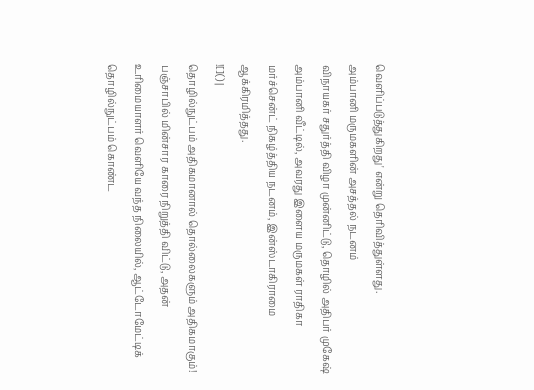வெளிப்படுத்துகிறது' என்று தெரிவித்துள்ளது.
அம்பானி மருமகளின் அசத்தல் நடனம்
விநாயகர் சதுர்த்தி விழா முன்னிட்டு, தொழில் அதிபர் முகேஷ் அம்பானி வீட்டில், அவரது இளைய மருமகள் ராதிகா மர்ச்சென்ட் நிகழ்த்திய நடனம், இன்ஸ்டாகிராமை ஆக்கிரமித்தது.
![]() |
தொழில்நுட்பம் அதிகமானால் தொல்லைகளும் அதிகமாகும்!
பஞ்சாபில் மின்சார காரை நிறுத்தி விட்டு, அதன் உரிமையாளர் வெளியே வந்த நிலையில், ஆட்டோமேட்டிக் தொழில்நுட்பம் கொண்ட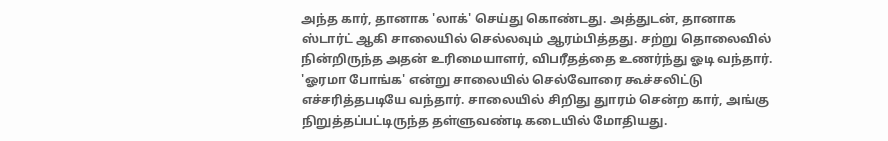அந்த கார், தானாக 'லாக்' செய்து கொண்டது. அத்துடன், தானாக ஸ்டார்ட் ஆகி சாலையில் செல்லவும் ஆரம்பித்தது. சற்று தொலைவில் நின்றிருந்த அதன் உரிமையாளர், விபரீதத்தை உணர்ந்து ஓடி வந்தார். 'ஓரமா போங்க' என்று சாலையில் செல்வோரை கூச்சலிட்டு எச்சரித்தபடியே வந்தார். சாலையில் சிறிது துாரம் சென்ற கார், அங்கு நிறுத்தப்பட்டிருந்த தள்ளுவண்டி கடையில் மோதியது.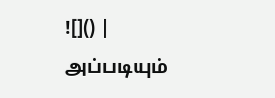![]() |
அப்படியும்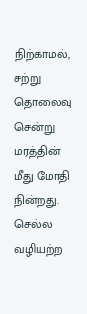நிற்காமல், சற்று தொலைவு சென்று மரத்தின் மீது மோதி நின்றது. செல்ல வழியற்ற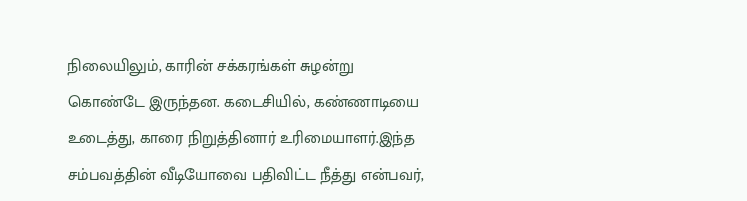நிலையிலும், காரின் சக்கரங்கள் சுழன்று கொண்டே இருந்தன. கடைசியில், கண்ணாடியை உடைத்து, காரை நிறுத்தினார் உரிமையாளர்.இந்த சம்பவத்தின் வீடியோவை பதிவிட்ட நீத்து என்பவர்,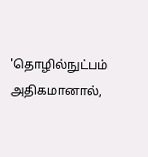'தொழில்நுட்பம் அதிகமானால்,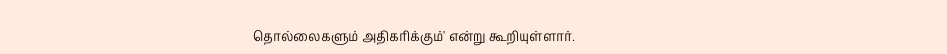தொல்லைகளும் அதிகரிக்கும்' என்று கூறியுள்ளார்.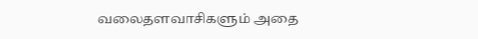வலைதளவாசிகளும் அதை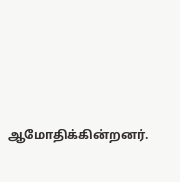ஆமோதிக்கின்றனர்.